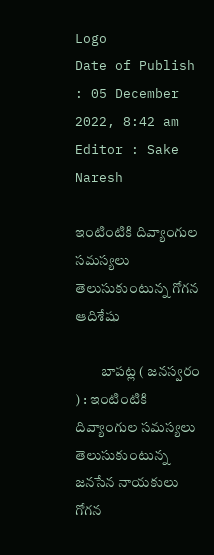Logo
Date of Publish : 05 December 2022, 8:42 am
Editor : Sake Naresh

ఇంటింటికి దివ్యాంగుల సమస్యలు తెలుసుకుంటున్న గోగన ఆదిశేషు

         బాపట్ల ( జనస్వరం ) : ఇంటింటికి దివ్యాంగుల సమస్యలు తెలుసుకుంటున్న జనసేన నాయకులు గోగన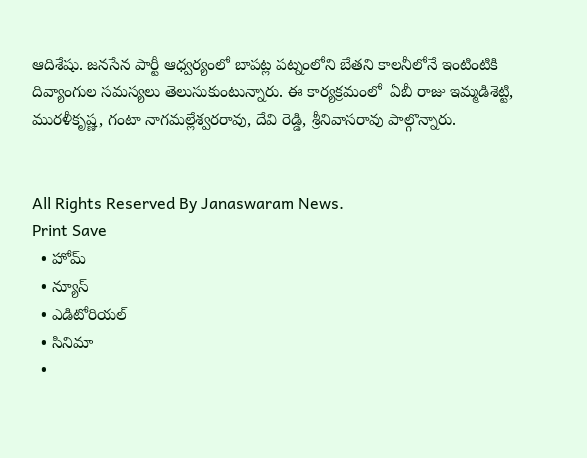ఆదిశేషు. జనసేన పార్టీ ఆధ్వర్యంలో బాపట్ల పట్నంలోని బేతని కాలనీలోనే ఇంటింటికి దివ్యాంగుల సమస్యలు తెలుసుకుంటున్నారు. ఈ కార్యక్రమంలో  ఏబీ రాజు ఇమ్మడిశెట్టి, మురళీకృష్ణ, గంటా నాగమల్లేశ్వరరావు, దేవి రెడ్డి, శ్రీనివాసరావు పాల్గొన్నారు.


All Rights Reserved By Janaswaram News.
Print Save
  • హోమ్
  • న్యూస్
  • ఎడిటోరియల్
  • సినిమా
  •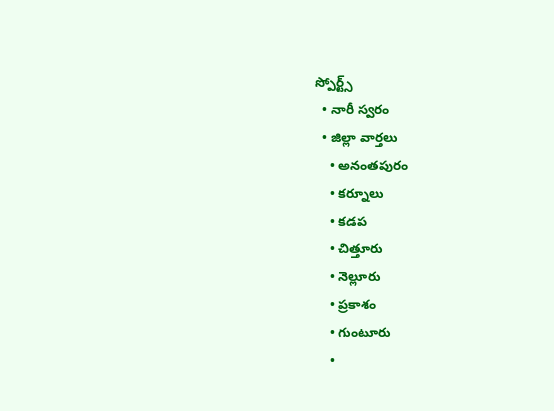స్పోర్ట్స్
  • నారీ స్వరం
  • జిల్లా వార్తలు
    • అనంతపురం
    • కర్నూలు
    • కడప
    • చిత్తూరు
    • నెల్లూరు
    • ప్రకాశం
    • గుంటూరు
    •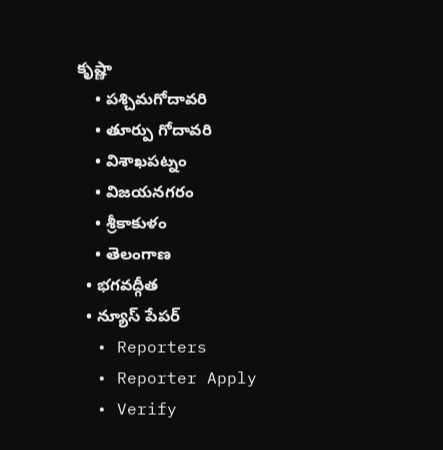కృష్ణా
    • పశ్చిమగోదావరి
    • తూర్పు గోదావరి
    • విశాఖపట్నం
    • విజయనగరం
    • శ్రీకాకుళం
    • తెలంగాణ
  • భగవద్గీత
  • న్యూస్ పేపర్
  • Reporters
  • Reporter Apply
  • Verify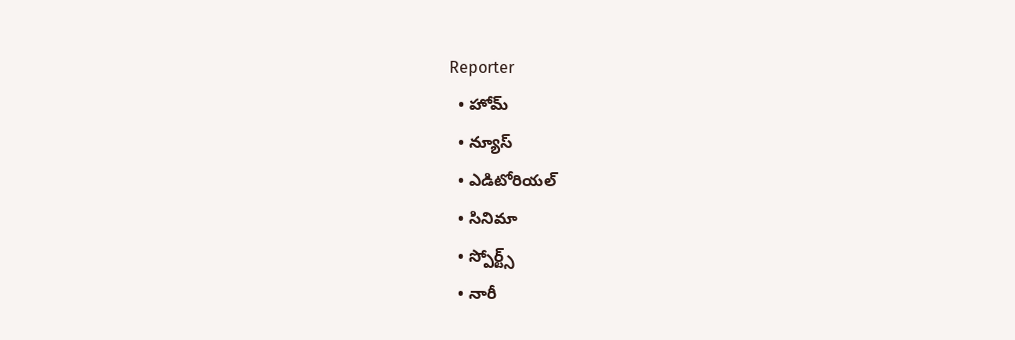Reporter
  • హోమ్
  • న్యూస్
  • ఎడిటోరియల్
  • సినిమా
  • స్పోర్ట్స్
  • నారీ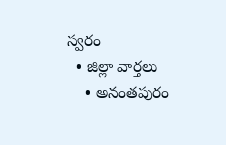స్వరం
  • జిల్లా వార్తలు
    • అనంతపురం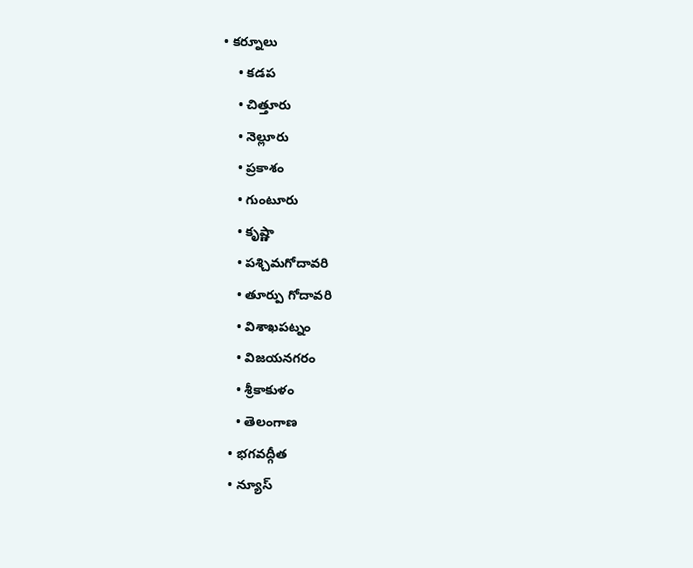• కర్నూలు
    • కడప
    • చిత్తూరు
    • నెల్లూరు
    • ప్రకాశం
    • గుంటూరు
    • కృష్ణా
    • పశ్చిమగోదావరి
    • తూర్పు గోదావరి
    • విశాఖపట్నం
    • విజయనగరం
    • శ్రీకాకుళం
    • తెలంగాణ
  • భగవద్గీత
  • న్యూస్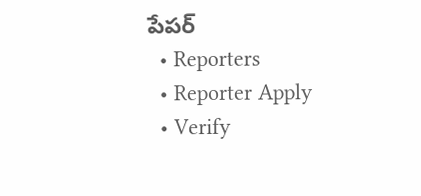పేపర్
  • Reporters
  • Reporter Apply
  • Verify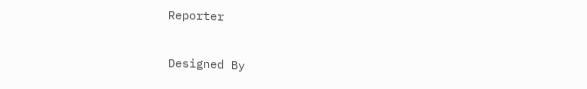Reporter

Designed By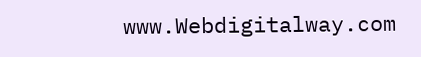www.Webdigitalway.com